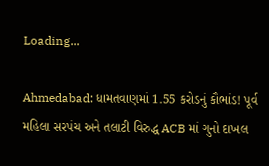Loading...

Ahmedabad: ધામતવાણમાં 1.55 કરોડનું કૌભાંડ! પૂર્વ મહિલા સરપંચ અને તલાટી વિરુદ્ધ ACB માં ગુનો દાખલ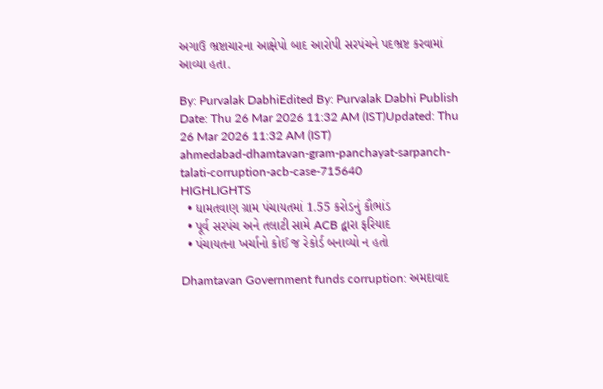અગાઉ ભ્રષ્ટાચારના આક્ષેપો બાદ આરોપી સરપંચને પદભ્રષ્ટ કરવામાં આવ્યા હતા.

By: Purvalak DabhiEdited By: Purvalak Dabhi Publish Date: Thu 26 Mar 2026 11:32 AM (IST)Updated: Thu 26 Mar 2026 11:32 AM (IST)
ahmedabad-dhamtavan-gram-panchayat-sarpanch-talati-corruption-acb-case-715640
HIGHLIGHTS
  • ધામતવાણ ગ્રામ પંચાયતમાં 1.55 કરોડનું કૌભાંડ
  • પૂર્વ સરપંચ અને તલાટી સામે ACB દ્વારા ફરિયાદ
  • પંચાયતના ખર્ચાનો કોઈ જ રેકોર્ડ બનાવ્યો ન હતો

Dhamtavan Government funds corruption: અમદાવાદ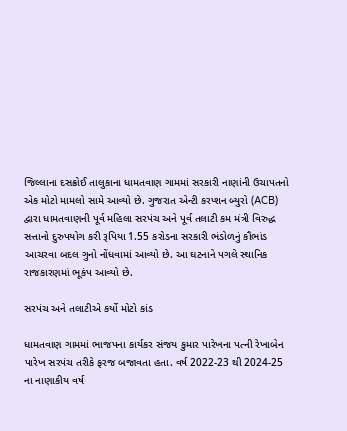જિલ્લાના દસક્રોઈ તાલુકાના ધામતવાણ ગામમાં સરકારી નાણાંની ઉચાપતનો એક મોટો મામલો સામે આવ્યો છે. ગુજરાત એન્ટી કરપ્શન બ્યુરો (ACB) દ્વારા ધામતવાણની પૂર્વ મહિલા સરપંચ અને પૂર્વ તલાટી કમ મંત્રી વિરુદ્ધ સત્તાનો દુરુપયોગ કરી રૂપિયા 1.55 કરોડના સરકારી ભંડોળનું કૌભાંડ આચરવા બદલ ગુનો નોંધવામાં આવ્યો છે. આ ઘટનાને પગલે સ્થાનિક રાજકારણમાં ભૂકંપ આવ્યો છે.

સરપંચ અને તલાટીએ કર્યો મોટો કાંડ

ધામતવાણ ગામમાં ભાજપના કાર્યકર સંજય કુમાર પારેખના પત્ની રેખાબેન પારેખ સરપંચ તરીકે ફરજ બજાવતા હતા. વર્ષ 2022-23 થી 2024-25 ના નાણાકીય વર્ષ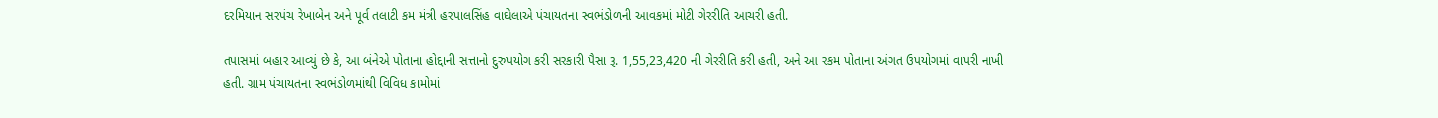દરમિયાન સરપંચ રેખાબેન અને પૂર્વ તલાટી કમ મંત્રી હરપાલસિંહ વાઘેલાએ પંચાયતના સ્વભંડોળની આવકમાં મોટી ગેરરીતિ આચરી હતી.

તપાસમાં બહાર આવ્યું છે કે, આ બંનેએ પોતાના હોદ્દાની સત્તાનો દુરુપયોગ કરી સરકારી પૈસા રૂ. 1,55,23,420 ની ગેરરીતિ કરી હતી, અને આ રકમ પોતાના અંગત ઉપયોગમાં વાપરી નાખી હતી. ગ્રામ પંચાયતના સ્વભંડોળમાંથી વિવિધ કામોમાં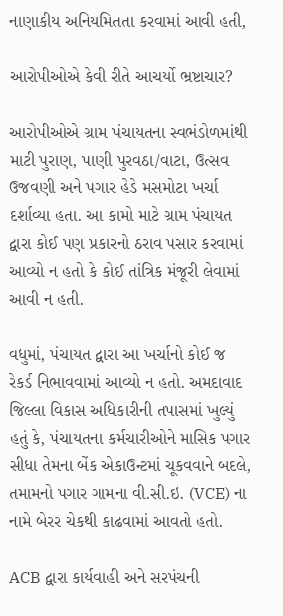નાણાકીય અનિયમિતતા કરવામાં આવી હતી,

આરોપીઓએ કેવી રીતે આચર્યો ભ્રષ્ટાચાર?

આરોપીઓએ ગ્રામ પંચાયતના સ્વભંડોળમાંથી માટી પુરાણ, પાણી પુરવઠા/વાટા, ઉત્સવ ઉજવણી અને પગાર હેડે મસમોટા ખર્ચા દર્શાવ્યા હતા. આ કામો માટે ગ્રામ પંચાયત દ્વારા કોઈ પણ પ્રકારનો ઠરાવ પસાર કરવામાં આવ્યો ન હતો કે કોઈ તાંત્રિક મંજૂરી લેવામાં આવી ન હતી.

વધુમાં, પંચાયત દ્વારા આ ખર્ચાનો કોઈ જ રેકર્ડ નિભાવવામાં આવ્યો ન હતો. અમદાવાદ જિલ્લા વિકાસ અધિકારીની તપાસમાં ખુલ્યું હતું કે, પંચાયતના કર્મચારીઓને માસિક પગાર સીધા તેમના બેંક એકાઉન્ટમાં ચૂકવવાને બદલે, તમામનો પગાર ગામના વી.સી.ઇ. (VCE) ના નામે બેરર ચેકથી કાઢવામાં આવતો હતો.

ACB દ્વારા કાર્યવાહી અને સરપંચની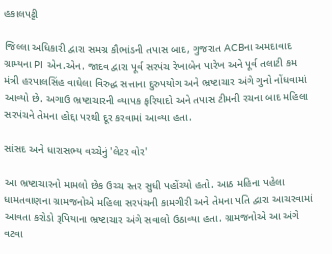હકાલપટ્ટી

જિલ્લા અધિકારી દ્વારા સમગ્ર કૌભાંડની તપાસ બાદ, ગુજરાત ACBના અમદાવાદ ગ્રામ્યના PI એન.એન. જાદવ દ્વારા પૂર્વ સરપંચ રેખાબેન પારેખ અને પૂર્વ તલાટી કમ મંત્રી હરપાલસિંહ વાઘેલા વિરુદ્ધ સત્તાના દુરુપયોગ અને ભ્રષ્ટાચાર અંગે ગુનો નોંધવામાં આવ્યો છે. અગાઉ ભ્રષ્ટાચારની વ્યાપક ફરિયાદો અને તપાસ ટીમની રચના બાદ મહિલા સરપંચને તેમના હોદ્દા પરથી દૂર કરવામાં આવ્યા હતા.

સાંસદ અને ધારાસભ્ય વચ્ચેનું 'લેટર વોર'

આ ભ્રષ્ટાચારનો મામલો છેક ઉચ્ચ સ્તર સુધી પહોંચ્યો હતો. આઠ મહિના પહેલા ધામતવાણના ગ્રામજનોએ મહિલા સરપંચની કામગીરી અને તેમના પતિ દ્વારા આચરવામાં આવતા કરોડો રૂપિયાના ભ્રષ્ટાચાર અંગે સવાલો ઉઠાવ્યા હતા. ગ્રામજનોએ આ અંગે વટવા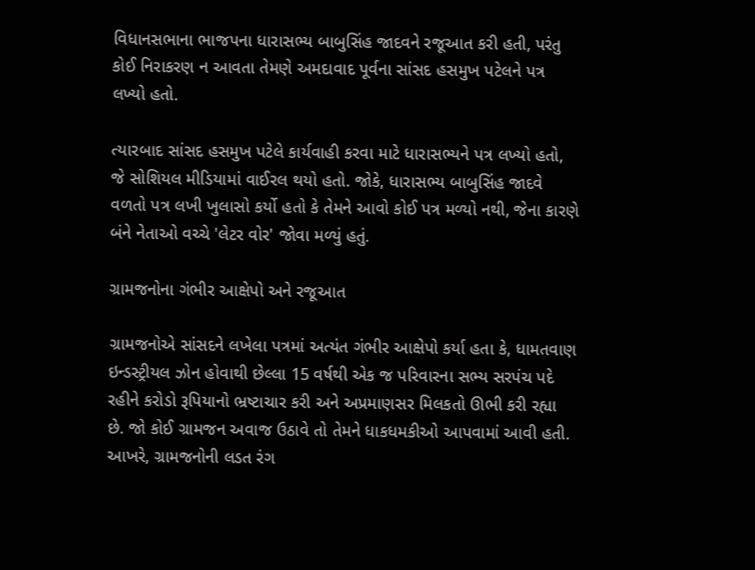વિધાનસભાના ભાજપના ધારાસભ્ય બાબુસિંહ જાદવને રજૂઆત કરી હતી, પરંતુ કોઈ નિરાકરણ ન આવતા તેમણે અમદાવાદ પૂર્વના સાંસદ હસમુખ પટેલને પત્ર લખ્યો હતો.

ત્યારબાદ સાંસદ હસમુખ પટેલે કાર્યવાહી કરવા માટે ધારાસભ્યને પત્ર લખ્યો હતો, જે સોશિયલ મીડિયામાં વાઈરલ થયો હતો. જોકે, ધારાસભ્ય બાબુસિંહ જાદવે વળતો પત્ર લખી ખુલાસો કર્યો હતો કે તેમને આવો કોઈ પત્ર મળ્યો નથી, જેના કારણે બંને નેતાઓ વચ્ચે 'લેટર વોર' જોવા મળ્યું હતું.

ગ્રામજનોના ગંભીર આક્ષેપો અને રજૂઆત

ગ્રામજનોએ સાંસદને લખેલા પત્રમાં અત્યંત ગંભીર આક્ષેપો કર્યા હતા કે, ધામતવાણ ઇન્ડસ્ટ્રીયલ ઝોન હોવાથી છેલ્લા 15 વર્ષથી એક જ પરિવારના સભ્ય સરપંચ પદે રહીને કરોડો રૂપિયાનો ભ્રષ્ટાચાર કરી અને અપ્રમાણસર મિલકતો ઊભી કરી રહ્યા છે. જો કોઈ ગ્રામજન અવાજ ઉઠાવે તો તેમને ધાકધમકીઓ આપવામાં આવી હતી. આખરે, ગ્રામજનોની લડત રંગ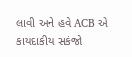લાવી અને હવે ACB એ કાયદાકીય સકંજો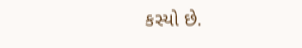કસ્યો છે.